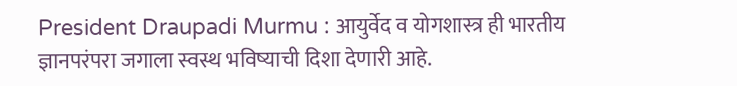President Draupadi Murmu : आयुर्वेद व योगशास्त्र ही भारतीय ज्ञानपरंपरा जगाला स्वस्थ भविष्याची दिशा देणारी आहे.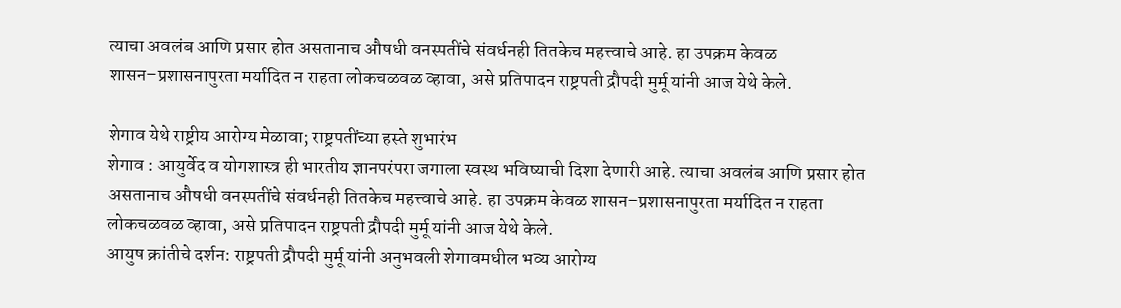त्याचा अवलंब आणि प्रसार होत असतानाच औषधी वनस्पतींचे संवर्धनही तितकेच महत्त्वाचे आहे. हा उपक्रम केवळ शासन–प्रशासनापुरता मर्यादित न राहता लोकचळवळ व्हावा, असे प्रतिपादन राष्ट्रपती द्रौपदी मुर्मू यांनी आज येथे केले.

शेगाव येथे राष्ट्रीय आरोग्य मेळावा; राष्ट्रपतींच्या हस्ते शुभारंभ
शेगाव : आयुर्वेद व योगशास्त्र ही भारतीय ज्ञानपरंपरा जगाला स्वस्थ भविष्याची दिशा देणारी आहे. त्याचा अवलंब आणि प्रसार होत असतानाच औषधी वनस्पतींचे संवर्धनही तितकेच महत्त्वाचे आहे. हा उपक्रम केवळ शासन–प्रशासनापुरता मर्यादित न राहता लोकचळवळ व्हावा, असे प्रतिपादन राष्ट्रपती द्रौपदी मुर्मू यांनी आज येथे केले.
आयुष क्रांतीचे दर्शन: राष्ट्रपती द्रौपदी मुर्मू यांनी अनुभवली शेगावमधील भव्य आरोग्य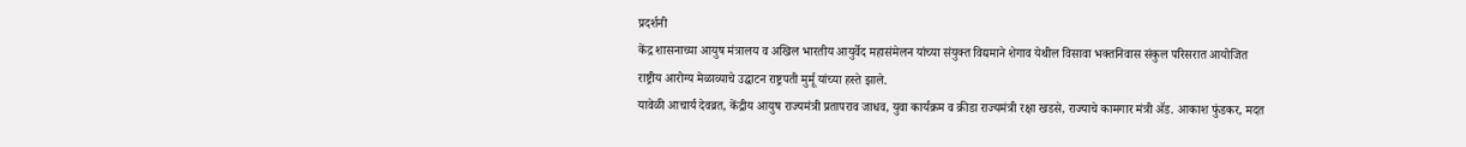प्रदर्शनी
केंद्र शासनाच्या आयुष मंत्रालय व अखिल भारतीय आयुर्वेद महासंमेलन यांच्या संयुक्त विद्यमाने शेगाव येथील विसावा भक्तनिवास संकुल परिसरात आयोजित राष्ट्रीय आरोग्य मेळाव्याचे उद्घाटन राष्ट्रपती मुर्मू यांच्या हस्ते झाले.
यावेळी आचार्य देवव्रत, केंद्रीय आयुष राज्यमंत्री प्रतापराव जाधव, युवा कार्यक्रम व क्रीडा राज्यमंत्री रक्षा खडसे, राज्याचे कामगार मंत्री ॲड. आकाश फुंडकर, मदत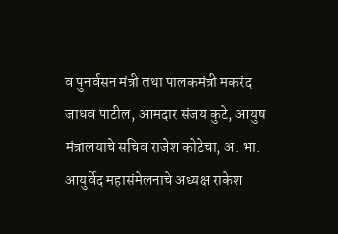व पुनर्वसन मंत्री तथा पालकमंत्री मकरंद जाधव पाटील, आमदार संजय कुटे, आयुष मंत्रालयाचे सचिव राजेश कोटेचा, अ. भा. आयुर्वेद महासंमेलनाचे अध्यक्ष राकेश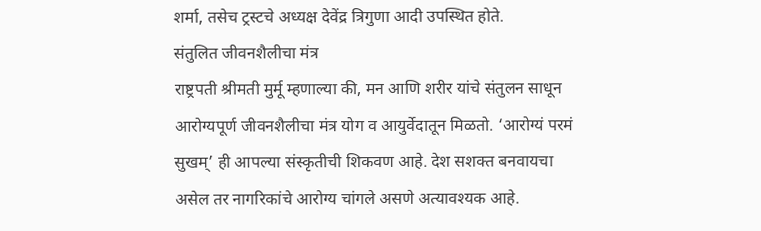शर्मा, तसेच ट्रस्टचे अध्यक्ष देवेंद्र त्रिगुणा आदी उपस्थित होते.
संतुलित जीवनशैलीचा मंत्र
राष्ट्रपती श्रीमती मुर्मू म्हणाल्या की, मन आणि शरीर यांचे संतुलन साधून आरोग्यपूर्ण जीवनशैलीचा मंत्र योग व आयुर्वेदातून मिळतो. ‘आरोग्यं परमं सुखम्’ ही आपल्या संस्कृतीची शिकवण आहे. देश सशक्त बनवायचा असेल तर नागरिकांचे आरोग्य चांगले असणे अत्यावश्यक आहे.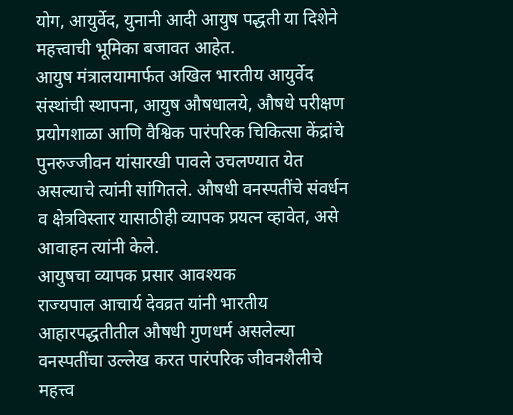योग, आयुर्वेद, युनानी आदी आयुष पद्धती या दिशेने महत्त्वाची भूमिका बजावत आहेत.
आयुष मंत्रालयामार्फत अखिल भारतीय आयुर्वेद संस्थांची स्थापना, आयुष औषधालये, औषधे परीक्षण प्रयोगशाळा आणि वैश्विक पारंपरिक चिकित्सा केंद्रांचे पुनरुज्जीवन यांसारखी पावले उचलण्यात येत असल्याचे त्यांनी सांगितले. औषधी वनस्पतींचे संवर्धन व क्षेत्रविस्तार यासाठीही व्यापक प्रयत्न व्हावेत, असे आवाहन त्यांनी केले.
आयुषचा व्यापक प्रसार आवश्यक
राज्यपाल आचार्य देवव्रत यांनी भारतीय आहारपद्धतीतील औषधी गुणधर्म असलेल्या वनस्पतींचा उल्लेख करत पारंपरिक जीवनशैलीचे महत्त्व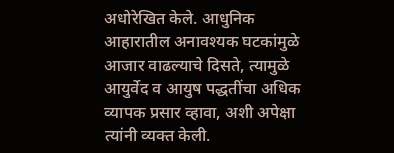अधोरेखित केले. आधुनिक आहारातील अनावश्यक घटकांमुळे आजार वाढल्याचे दिसते, त्यामुळे आयुर्वेद व आयुष पद्धतींचा अधिक व्यापक प्रसार व्हावा, अशी अपेक्षा त्यांनी व्यक्त केली.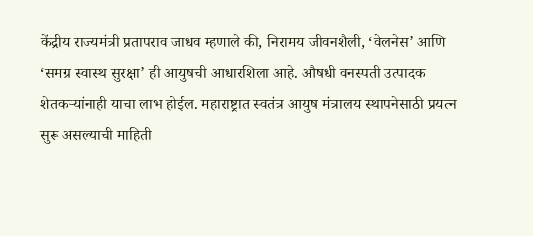केंद्रीय राज्यमंत्री प्रतापराव जाधव म्हणाले की, निरामय जीवनशैली, ‘वेलनेस’ आणि ‘समग्र स्वास्थ सुरक्षा’ ही आयुषची आधारशिला आहे. औषधी वनस्पती उत्पादक शेतकऱ्यांनाही याचा लाभ होईल. महाराष्ट्रात स्वतंत्र आयुष मंत्रालय स्थापनेसाठी प्रयत्न सुरू असल्याची माहिती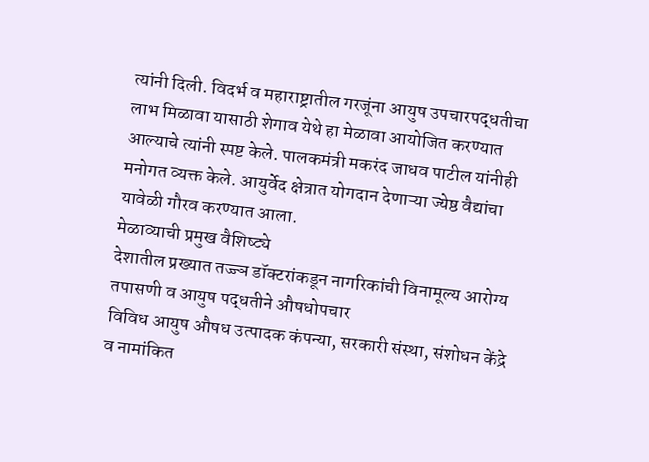त्यांनी दिली. विदर्भ व महाराष्ट्रातील गरजूंना आयुष उपचारपद्धतीचा लाभ मिळावा यासाठी शेगाव येथे हा मेळावा आयोजित करण्यात आल्याचे त्यांनी स्पष्ट केले. पालकमंत्री मकरंद जाधव पाटील यांनीही मनोगत व्यक्त केले. आयुर्वेद क्षेत्रात योगदान देणाऱ्या ज्येष्ठ वैद्यांचा यावेळी गौरव करण्यात आला.
मेळाव्याची प्रमुख वैशिष्ट्ये
देशातील प्रख्यात तज्ज्ञ डॉक्टरांकडून नागरिकांची विनामूल्य आरोग्य तपासणी व आयुष पद्धतीने औषधोपचार
विविध आयुष औषध उत्पादक कंपन्या, सरकारी संस्था, संशोधन केंद्रे व नामांकित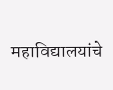महाविद्यालयांचे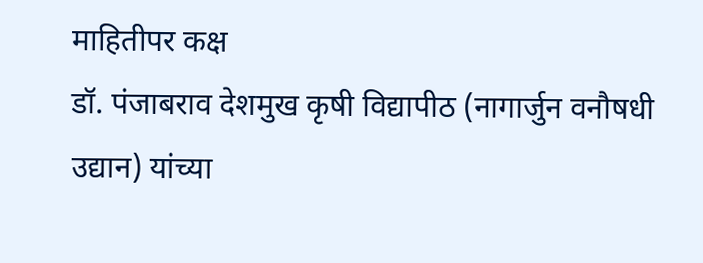माहितीपर कक्ष
डॉ. पंजाबराव देशमुख कृषी विद्यापीठ (नागार्जुन वनौषधी उद्यान) यांच्या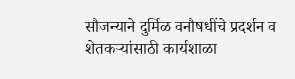सौजन्याने दुर्मिळ वनौषधींचे प्रदर्शन व शेतकऱ्यांसाठी कार्यशाळा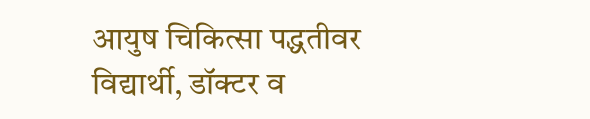आयुष चिकित्सा पद्धतीवर विद्यार्थी, डॉक्टर व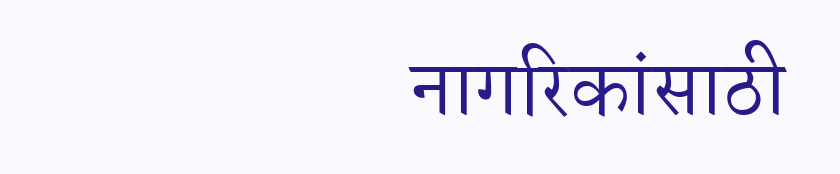नागरिकांसाठी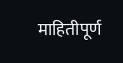माहितीपूर्ण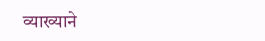व्याख्याने